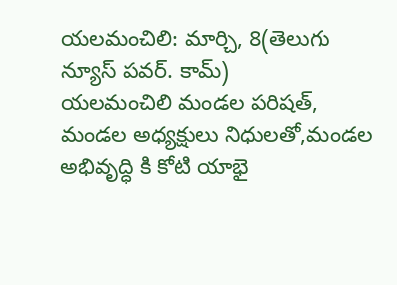యలమంచిలి: మార్చి, 8(తెలుగు న్యూస్ పవర్. కామ్)
యలమంచిలి మండల పరిషత్, మండల అధ్యక్షులు నిధులతో,మండల అభివృద్ధి కి కోటి యాభై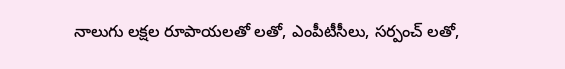నాలుగు లక్షల రూపాయలతో లతో, ఎంపీటీసీలు, సర్పంచ్ లతో,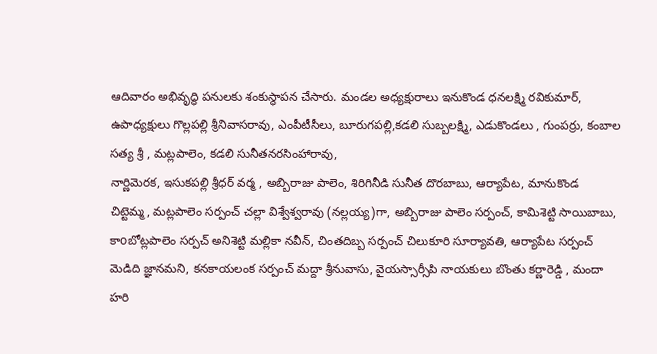ఆదివారం అభివృద్ధి పనులకు శంకుస్థాపన చేసారు. మండల అధ్యక్షురాలు ఇనుకొండ ధనలక్ష్మి రవికుమార్, ఉపాధ్యక్షులు గొల్లపల్లి శ్రీనివాసరావు, ఎంపీటీసీలు, బూరుగపల్లి,కడలి సుబ్బలక్ష్మి, ఎడుకొండలు , గుంపర్రు, కంబాల సత్య శ్రీ , మట్లపాలెం, కడలి సునీతనరసింహారావు,
నార్ణిమెరక, ఇసుకపల్లి శ్రీధర్ వర్మ , అబ్బిరాజు పాలెం, శిరిగినీడి సునీత దొరబాబు, ఆర్యాపేట, మానుకొండ చిట్టెమ్మ, మట్లపాలెం సర్పంచ్ చల్లా విశ్వేశ్వరావు (నల్లయ్య)గా, అబ్బిరాజు పాలెం సర్పంచ్, కామిశెట్టి సాయిబాబు, కాoబోట్లపాలెం సర్పచ్ అనిశెట్టి మల్లికా నవీన్, చింతదిబ్బ సర్పంచ్ చిలుకూరి సూర్యావతి, ఆర్యాపేట సర్పంచ్ మెడిది జ్ఞానమని, కనకాయలంక సర్పంచ్ మద్దా శ్రీనువాసు, వైయస్సార్సీపి నాయకులు బొంతు కర్ణారెడ్డి , మందా హరి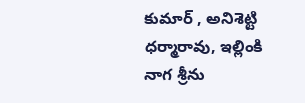కుమార్ , అనిశెట్టి ధర్మారావు, ఇల్లింకి నాగ శ్రీను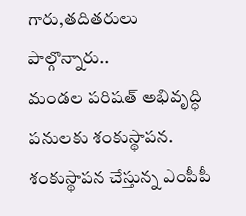గారు,తదితరులు పాల్గొన్నారు..
మండల పరిషత్ అభివృద్ధి పనులకు శంకుస్థాపన.
శంకుస్థాపన చేస్తున్న ఎంపీపీ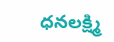ధనలక్ష్మి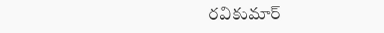రవికుమార్